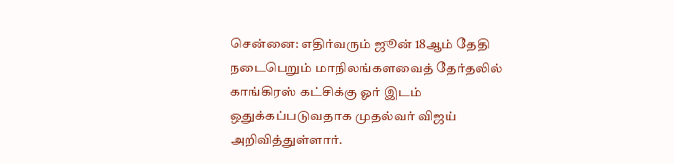சென்னை: எதிர்வரும் ஜூன் 18ஆம் தேதி நடைபெறும் மாநிலங்களவைத் தேர்தலில் காங்கிரஸ் கட்சிக்கு ஓர் இடம் ஒதுக்கப்படுவதாக முதல்வர் விஜய் அறிவித்துள்ளார்.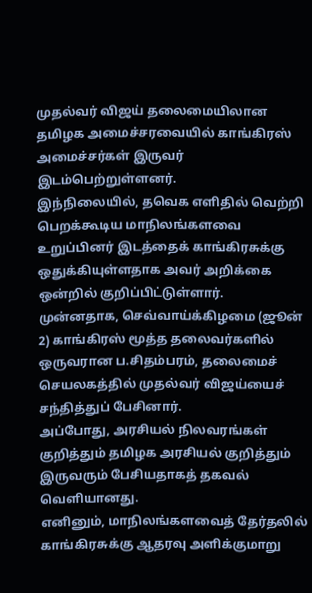முதல்வர் விஜய் தலைமையிலான தமிழக அமைச்சரவையில் காங்கிரஸ் அமைச்சர்கள் இருவர் இடம்பெற்றுள்ளனர்.
இந்நிலையில், தவெக எளிதில் வெற்றி பெறக்கூடிய மாநிலங்களவை உறுப்பினர் இடத்தைக் காங்கிரசுக்கு ஒதுக்கியுள்ளதாக அவர் அறிக்கை ஒன்றில் குறிப்பிட்டுள்ளார்.
முன்னதாக, செவ்வாய்க்கிழமை (ஜூன் 2) காங்கிரஸ் மூத்த தலைவர்களில் ஒருவரான ப.சிதம்பரம், தலைமைச் செயலகத்தில் முதல்வர் விஜய்யைச் சந்தித்துப் பேசினார்.
அப்போது, அரசியல் நிலவரங்கள் குறித்தும் தமிழக அரசியல் குறித்தும் இருவரும் பேசியதாகத் தகவல் வெளியானது.
எனினும், மாநிலங்களவைத் தேர்தலில் காங்கிரசுக்கு ஆதரவு அளிக்குமாறு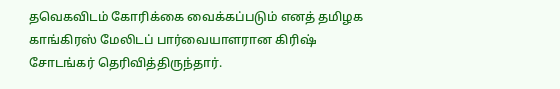தவெகவிடம் கோரிக்கை வைக்கப்படும் எனத் தமிழக காங்கிரஸ் மேலிடப் பார்வையாளரான கிரிஷ் சோடங்கர் தெரிவித்திருந்தார்.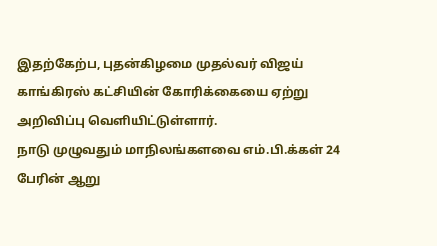இதற்கேற்ப, புதன்கிழமை முதல்வர் விஜய் காங்கிரஸ் கட்சியின் கோரிக்கையை ஏற்று அறிவிப்பு வெளியிட்டுள்ளார்.
நாடு முழுவதும் மாநிலங்களவை எம்.பி.க்கள் 24 பேரின் ஆறு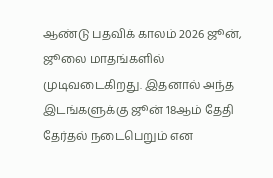ஆண்டு பதவிக் காலம் 2026 ஜூன், ஜூலை மாதங்களில் முடிவடைகிறது. இதனால் அந்த இடங்களுக்கு ஜூன் 18ஆம் தேதி தேர்தல் நடைபெறும் என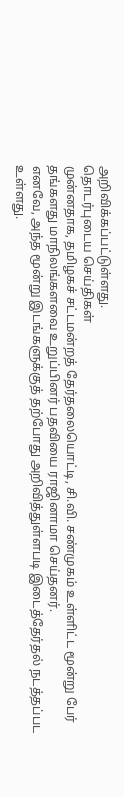அறிவிக்கப்பட்டுள்ளது.
தொடர்புடைய செய்திகள்
முன்னதாக, தமிழகச் சட்டமன்றத் தேர்தலையொட்டி, சி.வி. சண்முகம் உள்ளிட்ட மூன்று பேர் தங்களது மாநிலங்களவை உறுப்பினர் பதவியை ராஜினாமா செய்தனர்.
எனவே, அந்த மூன்று இடங்களுக்குத் தற்போது அறிவித்துள்ளபடி இடைத்தேர்தல் நடத்தப்பட உள்ளது.